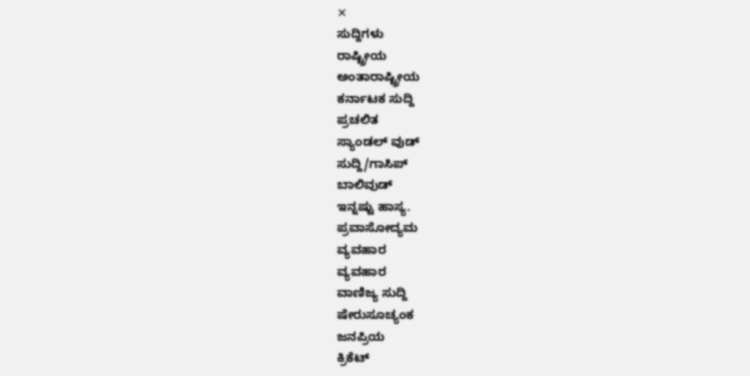✕
ಸುದ್ದಿಗಳು
ರಾಷ್ಟ್ರೀಯ
ಅಂತಾರಾಷ್ಟ್ರೀಯ
ಕರ್ನಾಟಕ ಸುದ್ದಿ
ಪ್ರಚಲಿತ
ಸ್ಯಾಂಡಲ್ ವುಡ್
ಸುದ್ದಿ/ಗಾಸಿಪ್
ಬಾಲಿವುಡ್
ಇನ್ನಷ್ಟು ಹಾಸ್ಯ.
ಪ್ರವಾಸೋದ್ಯಮ
ವ್ಯವಹಾರ
ವ್ಯವಹಾರ
ವಾಣಿಜ್ಯ ಸುದ್ದಿ
ಷೇರುಸೂಚ್ಯಂಕ
ಜನಪ್ರಿಯ
ಕ್ರಿಕೆಟ್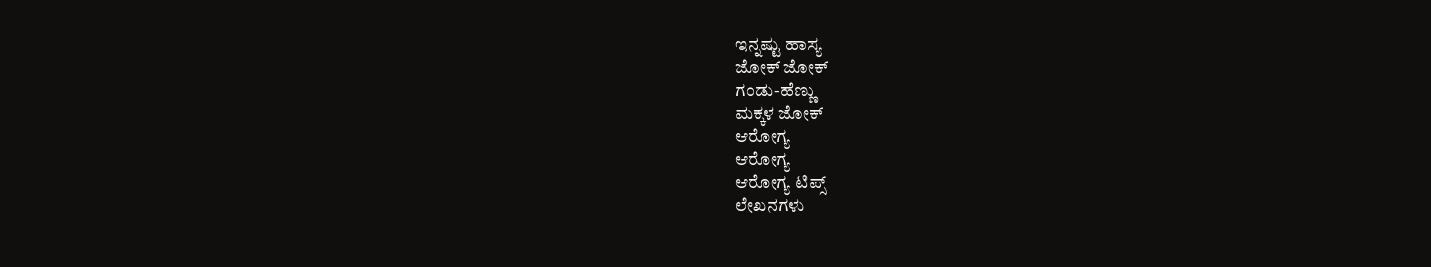ಇನ್ನಷ್ಟು ಹಾಸ್ಯ
ಜೋಕ್ ಜೋಕ್
ಗಂಡು-ಹೆಣ್ಣು
ಮಕ್ಕಳ ಜೋಕ್
ಆರೋಗ್ಯ
ಆರೋಗ್ಯ
ಆರೋಗ್ಯ ಟಿಪ್ಸ್
ಲೇಖನಗಳು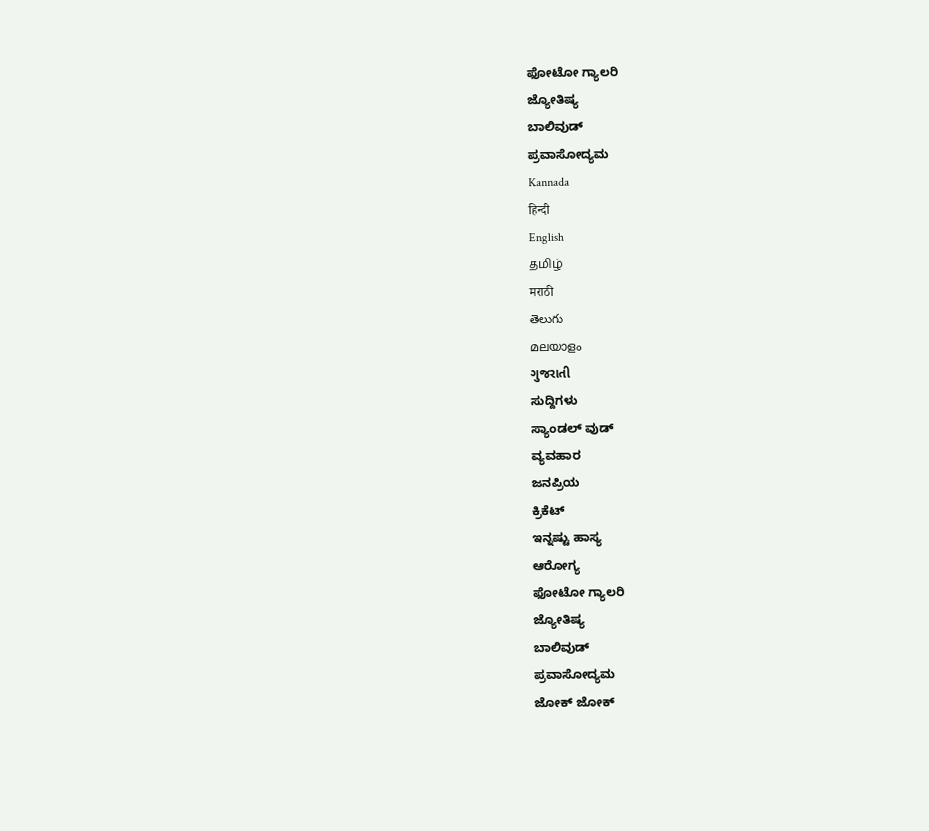ಫೋಟೋ ಗ್ಯಾಲರಿ
ಜ್ಯೋತಿಷ್ಯ
ಬಾಲಿವುಡ್
ಪ್ರವಾಸೋದ್ಯಮ
Kannada
हिन्दी
English
தமிழ்
मराठी
తెలుగు
മലയാളം
ગુજરાતી
ಸುದ್ದಿಗಳು
ಸ್ಯಾಂಡಲ್ ವುಡ್
ವ್ಯವಹಾರ
ಜನಪ್ರಿಯ
ಕ್ರಿಕೆಟ್
ಇನ್ನಷ್ಟು ಹಾಸ್ಯ
ಆರೋಗ್ಯ
ಫೋಟೋ ಗ್ಯಾಲರಿ
ಜ್ಯೋತಿಷ್ಯ
ಬಾಲಿವುಡ್
ಪ್ರವಾಸೋದ್ಯಮ
ಜೋಕ್ ಜೋಕ್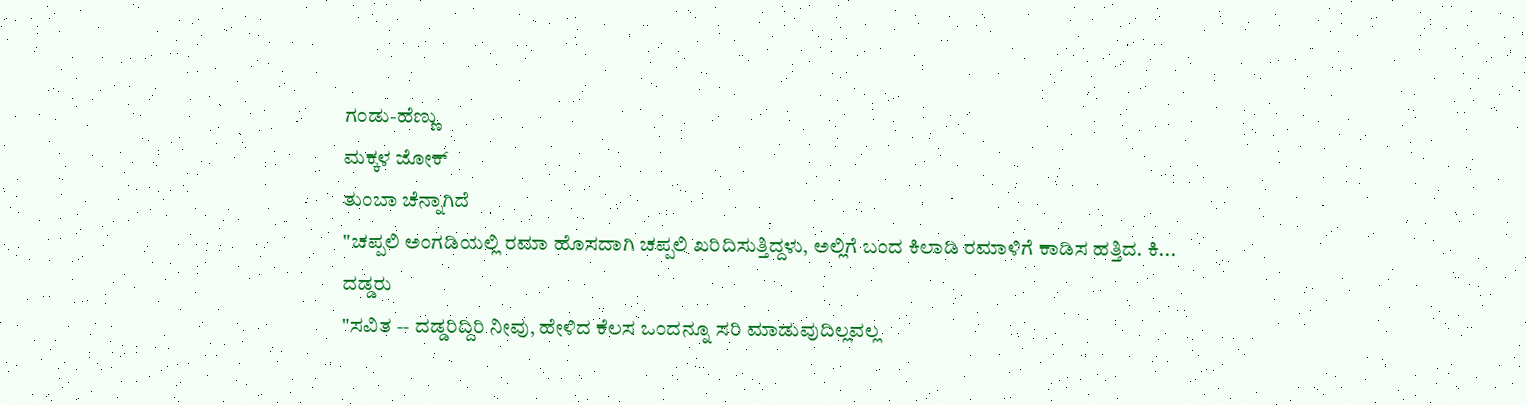ಗಂಡು-ಹೆಣ್ಣು
ಮಕ್ಕಳ ಜೋಕ್
ತುಂಬಾ ಚೆನ್ನಾಗಿದೆ
"ಚಪ್ಪಲಿ ಅಂಗಡಿಯಲ್ಲಿ ರಮಾ ಹೊಸದಾಗಿ ಚಪ್ಪಲಿ ಖರಿದಿಸುತ್ತಿದ್ದಳು, ಅಲ್ಲಿಗೆ ಬಂದ ಕಿಲಾಡಿ ರಮಾಳಿಗೆ ಕಾಡಿಸ ಹತ್ತಿದ. ಕಿ...
ದಡ್ಡರು
"ಸವಿತ -- ದಡ್ಡರಿದ್ದಿರಿ ನೀವು, ಹೇಳಿದ ಕೆಲಸ ಒಂದನ್ನೂ ಸರಿ ಮಾಡುವುದಿಲ್ಲವಲ್ಲ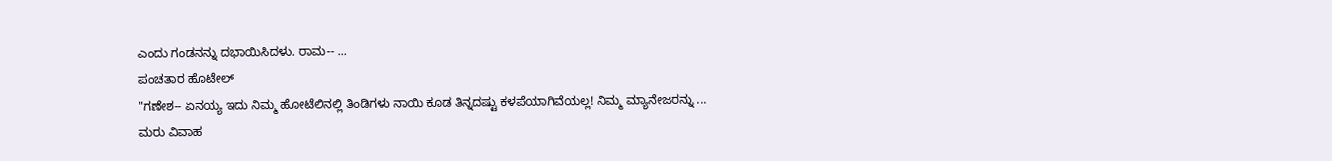ಎಂದು ಗಂಡನನ್ನು ದಭಾಯಿಸಿದಳು. ರಾಮ-- ...
ಪಂಚತಾರ ಹೊಟೇಲ್
"ಗಣೇಶ-- ಏನಯ್ಯ ಇದು ನಿಮ್ಮ ಹೋಟೆಲಿನಲ್ಲಿ ತಿಂಡಿಗಳು ನಾಯಿ ಕೂಡ ತಿನ್ನದಷ್ಟು ಕಳಪೆಯಾಗಿವೆಯಲ್ಲ! ನಿಮ್ಮ ಮ್ಯಾನೇಜರನ್ನು ...
ಮರು ವಿವಾಹ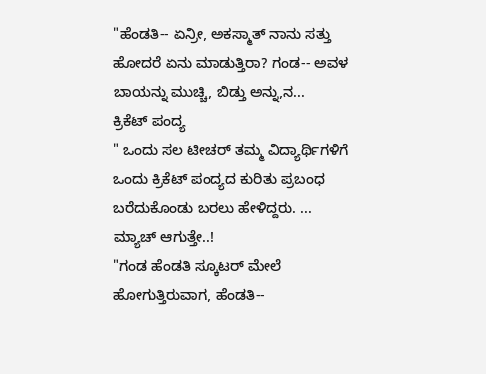"ಹೆಂಡತಿ-- ಏನ್ರೀ, ಅಕಸ್ಮಾತ್ ನಾನು ಸತ್ತು ಹೋದರೆ ಏನು ಮಾಡುತ್ತಿರಾ? ಗಂಡ-- ಅವಳ ಬಾಯನ್ನು ಮುಚ್ಚಿ, ಬಿಡ್ತು ಅನ್ನು,ನ...
ಕ್ರಿಕೆಟ್ ಪಂದ್ಯ
" ಒಂದು ಸಲ ಟೀಚರ್ ತಮ್ಮ ವಿದ್ಯಾರ್ಥಿಗಳಿಗೆ ಒಂದು ಕ್ರಿಕೆಟ್ ಪಂದ್ಯದ ಕುರಿತು ಪ್ರಬಂಧ ಬರೆದುಕೊಂಡು ಬರಲು ಹೇಳಿದ್ದರು. ...
ಮ್ಯಾಚ್ ಆಗುತ್ತೇ..!
"ಗಂಡ ಹೆಂಡತಿ ಸ್ಕೂಟರ್ ಮೇಲೆ ಹೋಗುತ್ತಿರುವಾಗ, ಹೆಂಡತಿ--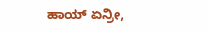ಹಾಯ್ ಏನ್ರೀ,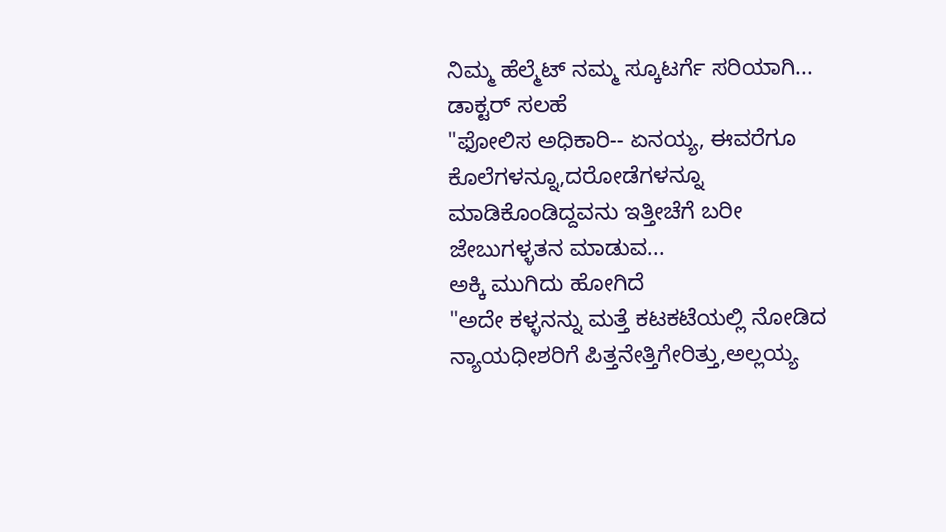ನಿಮ್ಮ ಹೆಲ್ಮೆಟ್ ನಮ್ಮ ಸ್ಕೂಟರ್ಗೆ ಸರಿಯಾಗಿ...
ಡಾಕ್ಟರ್ ಸಲಹೆ
"ಫೋಲಿಸ ಅಧಿಕಾರಿ-- ಏನಯ್ಯ, ಈವರೆಗೂ ಕೊಲೆಗಳನ್ನೂ,ದರೋಡೆಗಳನ್ನೂ ಮಾಡಿಕೊಂಡಿದ್ದವನು ಇತ್ತೀಚೆಗೆ ಬರೀ ಜೇಬುಗಳ್ಳತನ ಮಾಡುವ...
ಅಕ್ಕಿ ಮುಗಿದು ಹೋಗಿದೆ
"ಅದೇ ಕಳ್ಳನನ್ನು ಮತ್ತೆ ಕಟಕಟೆಯಲ್ಲಿ ನೋಡಿದ ನ್ಯಾಯಧೀಶರಿಗೆ ಪಿತ್ತನೇತ್ತಿಗೇರಿತ್ತು,ಅಲ್ಲಯ್ಯ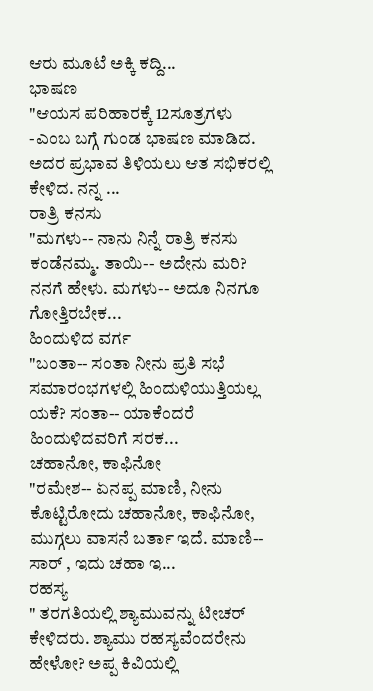ಆರು ಮೂಟೆ ಅಕ್ಕಿ ಕದ್ದಿ...
ಭಾಷಣ
"ಆಯಸ ಪರಿಹಾರಕ್ಕೆ 12ಸೂತ್ರಗಳು -ಎಂಬ ಬಗ್ಗೆ ಗುಂಡ ಭಾಷಣ ಮಾಡಿದ. ಅದರ ಪ್ರಭಾವ ತಿಳಿಯಲು ಆತ ಸಭಿಕರಲ್ಲಿ ಕೇಳಿದ. ನನ್ನ ...
ರಾತ್ರಿ ಕನಸು
"ಮಗಳು-- ನಾನು ನಿನ್ನೆ ರಾತ್ರಿ ಕನಸು ಕಂಡೆನಮ್ಮ. ತಾಯಿ-- ಅದೇನು ಮರಿ? ನನಗೆ ಹೇಳು. ಮಗಳು-- ಅದೂ ನಿನಗೂ ಗೋತ್ತಿರಬೇಕ...
ಹಿಂದುಳಿದ ವರ್ಗ
"ಬಂತಾ-- ಸಂತಾ ನೀನು ಪ್ರತಿ ಸಭೆ ಸಮಾರಂಭಗಳಲ್ಲಿ ಹಿಂದುಳಿಯುತ್ತಿಯಲ್ಲ ಯಕೆ? ಸಂತಾ-- ಯಾಕೆಂದರೆ ಹಿಂದುಳಿದವರಿಗೆ ಸರಕ...
ಚಹಾನೋ, ಕಾಫಿನೋ
"ರಮೇಶ-- ಏನಪ್ಪ ಮಾಣಿ, ನೀನು ಕೊಟ್ಟಿರೋದು ಚಹಾನೋ, ಕಾಫಿನೋ, ಮುಗ್ಗಲು ವಾಸನೆ ಬರ್ತಾ ಇದೆ. ಮಾಣಿ-- ಸಾರ್ , ಇದು ಚಹಾ ಇ...
ರಹಸ್ಯ
" ತರಗತಿಯಲ್ಲಿ ಶ್ಯಾಮುವನ್ನು ಟೀಚರ್ ಕೇಳಿದರು. ಶ್ಯಾಮು ರಹಸ್ಯವೆಂದರೇನು ಹೇಳೋ? ಅಪ್ಪ ಕಿವಿಯಲ್ಲಿ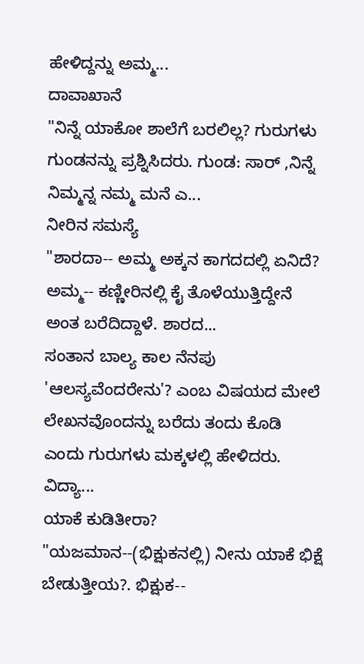ಹೇಳಿದ್ದನ್ನು ಅಮ್ಮ...
ದಾವಾಖಾನೆ
"ನಿನ್ನೆ ಯಾಕೋ ಶಾಲೆಗೆ ಬರಲಿಲ್ಲ? ಗುರುಗಳು ಗುಂಡನನ್ನು ಪ್ರಶ್ನಿಸಿದರು. ಗುಂಡ: ಸಾರ್ ,ನಿನ್ನೆ ನಿಮ್ಮನ್ನ ನಮ್ಮ ಮನೆ ಎ...
ನೀರಿನ ಸಮಸ್ಯೆ
"ಶಾರದಾ-- ಅಮ್ಮ ಅಕ್ಕನ ಕಾಗದದಲ್ಲಿ ಏನಿದೆ? ಅಮ್ಮ-- ಕಣ್ಣೀರಿನಲ್ಲಿ ಕೈ ತೊಳೆಯುತ್ತಿದ್ದೇನೆ ಅಂತ ಬರೆದಿದ್ದಾಳೆ. ಶಾರದ...
ಸಂತಾನ ಬಾಲ್ಯ ಕಾಲ ನೆನಪು
'ಆಲಸ್ಯವೆಂದರೇನು'? ಎಂಬ ವಿಷಯದ ಮೇಲೆ ಲೇಖನವೊಂದನ್ನು ಬರೆದು ತಂದು ಕೊಡಿ ಎಂದು ಗುರುಗಳು ಮಕ್ಕಳಲ್ಲಿ ಹೇಳಿದರು. ವಿದ್ಯಾ...
ಯಾಕೆ ಕುಡಿತೀರಾ?
"ಯಜಮಾನ--(ಭಿಕ್ಷುಕನಲ್ಲಿ) ನೀನು ಯಾಕೆ ಭಿಕ್ಷೆ ಬೇಡುತ್ತೀಯ?. ಭಿಕ್ಷುಕ--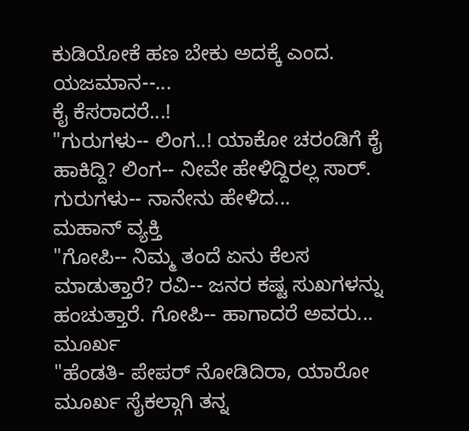ಕುಡಿಯೋಕೆ ಹಣ ಬೇಕು ಅದಕ್ಕೆ ಎಂದ. ಯಜಮಾನ--...
ಕೈ ಕೆಸರಾದರೆ...!
"ಗುರುಗಳು-- ಲಿಂಗ..! ಯಾಕೋ ಚರಂಡಿಗೆ ಕೈ ಹಾಕಿದ್ದಿ? ಲಿಂಗ-- ನೀವೇ ಹೇಳಿದ್ದಿರಲ್ಲ ಸಾರ್. ಗುರುಗಳು-- ನಾನೇನು ಹೇಳಿದ...
ಮಹಾನ್ ವ್ಯಕ್ತಿ
"ಗೋಪಿ-- ನಿಮ್ಮ ತಂದೆ ಏನು ಕೆಲಸ ಮಾಡುತ್ತಾರೆ? ರವಿ-- ಜನರ ಕಷ್ಟ ಸುಖಗಳನ್ನು ಹಂಚುತ್ತಾರೆ. ಗೋಪಿ-- ಹಾಗಾದರೆ ಅವರು...
ಮೂರ್ಖ
"ಹೆಂಡತಿ- ಪೇಪರ್ ನೋಡಿದಿರಾ, ಯಾರೋ ಮೂರ್ಖ ಸೈಕಲ್ಗಾಗಿ ತನ್ನ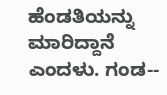ಹೆಂಡತಿಯನ್ನು ಮಾರಿದ್ದಾನೆ ಎಂದಳು. ಗಂಡ--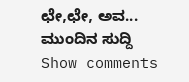ಛೇ,ಛೇ, ಅವ...
ಮುಂದಿನ ಸುದ್ದಿ
Show comments